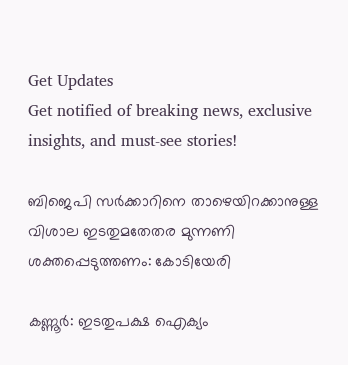Get Updates
Get notified of breaking news, exclusive insights, and must-see stories!

ബിജെപി സർക്കാറിനെ താഴെയിറക്കാനുള്ള വിശാല ഇടതുമതേതര മുന്നണി ശക്തപ്പെടുത്തണം: കോടിയേരി

കണ്ണൂർ: ഇടതുപക്ഷ ഐക്യം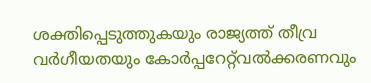ശക്തിപ്പെടുത്തുകയും രാജ്യത്ത്‌ തീവ്ര വർഗീയതയും കോർപ്പറേറ്റ്‌വൽക്കരണവും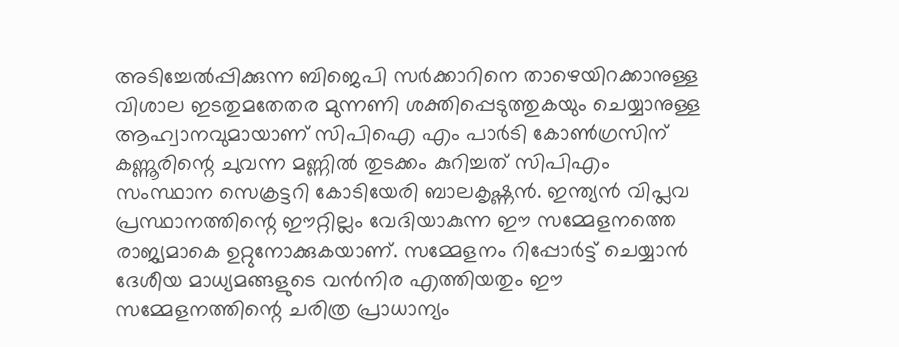അടിച്ചേൽപ്പിക്കുന്ന ബിജെപി സർക്കാറിനെ താഴെയിറക്കാനുള്ള വിശാല ഇടതുമതേതര മുന്നണി ശക്തിപ്പെടുത്തുകയും ചെയ്യാനുള്ള ആഹ്വാനവുമായാണ്‌ സിപിഐ എം പാർടി കോൺഗ്രസിന്‌ കണ്ണൂരിന്റെ ചുവന്ന മണ്ണിൽ തുടക്കം കുറിച്ചത്‌ സിപിഎം സംസ്ഥാന സെക്രട്ടറി കോടിയേരി ബാലകൃഷ്ണന്‍. ഇന്ത്യൻ വിപ്ലവ പ്രസ്ഥാനത്തിന്റെ ഈറ്റില്ലം വേദിയാകുന്ന ഈ സമ്മേളനത്തെ രാജ്യമാകെ ഉറ്റുനോക്കുകയാണ്‌. സമ്മേളനം റിപ്പോർട്ട്‌ ചെയ്യാൻ ദേശീയ മാധ്യമങ്ങളുടെ വൻനിര എത്തിയതും ഈ സമ്മേളനത്തിന്റെ ചരിത്ര പ്രാധാന്യം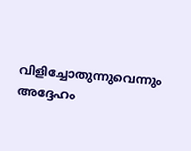വിളിച്ചോതുന്നുവെന്നും അദ്ദേഹം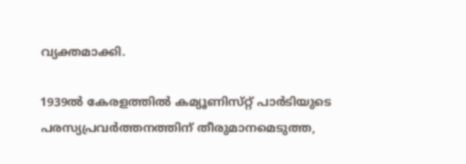വ്യക്തമാക്കി.

1939ൽ കേരളത്തിൽ കമ്യൂണിസ്‌റ്റ്‌ പാർടിയുടെ പരസ്യപ്രവർത്തനത്തിന്‌ തീരുമാനമെടുത്ത,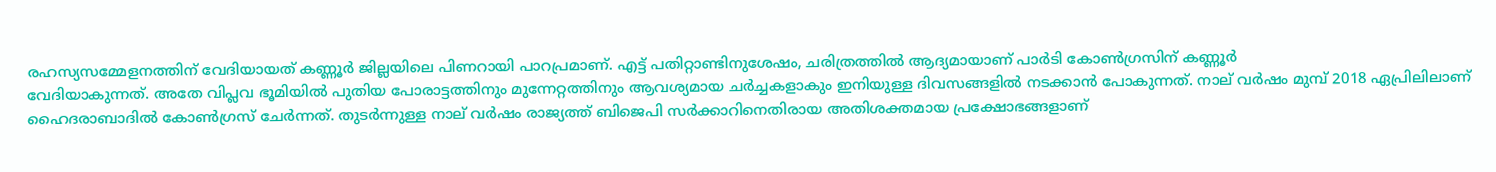രഹസ്യസമ്മേളനത്തിന്‌ വേദിയായത്‌ കണ്ണൂർ ജില്ലയിലെ പിണറായി പാറപ്രമാണ്‌. എട്ട്‌ പതിറ്റാണ്ടിനുശേഷം, ചരിത്രത്തിൽ ആദ്യമായാണ്‌ പാർടി കോൺഗ്രസിന്‌ കണ്ണൂർ
വേദിയാകുന്നത്‌. അതേ വിപ്ലവ ഭൂമിയിൽ പുതിയ പോരാട്ടത്തിനും മുന്നേറ്റത്തിനും ആവശ്യമായ ചർച്ചകളാകും ഇനിയുള്ള ദിവസങ്ങളിൽ നടക്കാൻ പോകുന്നത്‌. നാല്‌ വർഷം മുമ്പ്‌ 2018 ഏപ്രിലിലാണ്‌ ഹൈദരാബാദിൽ കോൺഗ്രസ്‌ ചേർന്നത്‌. തുടർന്നുള്ള നാല്‌ വർഷം രാജ്യത്ത്‌ ബിജെപി സർക്കാറിനെതിരായ അതിശക്തമായ പ്രക്ഷോഭങ്ങളാണ്‌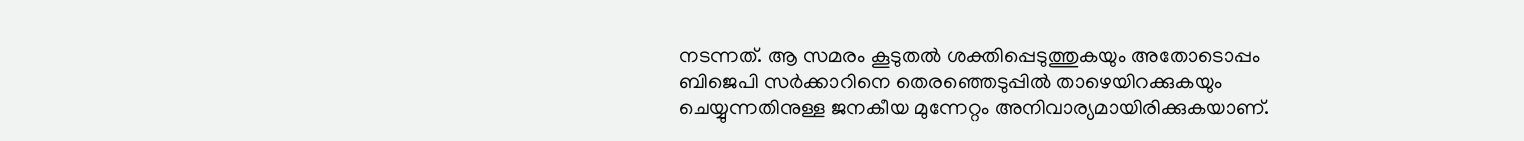നടന്നത്‌. ആ സമരം കൂടുതൽ ശക്തിപ്പെടുത്തുകയും അതോടൊപ്പം ബിജെപി സർക്കാറിനെ തെരഞ്ഞെടുപ്പിൽ താഴെയിറക്കുകയും ചെയ്യുന്നതിനുള്ള ജനകീയ മുന്നേറ്റം അനിവാര്യമായിരിക്കുകയാണ്‌.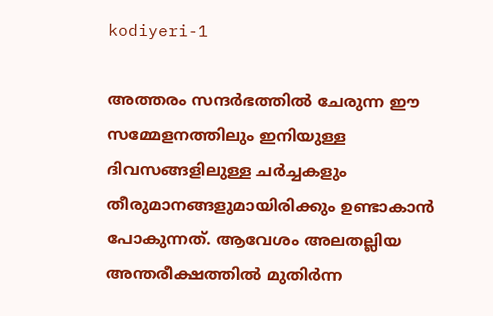kodiyeri-1

അത്തരം സന്ദർഭത്തിൽ ചേരുന്ന ഈ സമ്മേളനത്തിലും ഇനിയുള്ള ദിവസങ്ങളിലുള്ള ചർച്ചകളും തീരുമാനങ്ങളുമായിരിക്കും ഉണ്ടാകാൻ പോകുന്നത്‌. ആവേശം അലതല്ലിയ അന്തരീക്ഷത്തിൽ മുതിർന്ന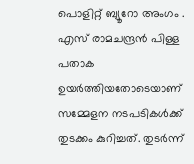പൊളിറ്റ്‌ ബ്യൂറോ അംഗം . എസ്‌ രാമചന്ദ്രൻ പിള്ള പതാക ഉയർത്തിയതോടെയാണ്‌ സമ്മേളന നടപടികൾക്ക്‌ തുടക്കം കുറിച്ചത്‌. തുടർന്ന്‌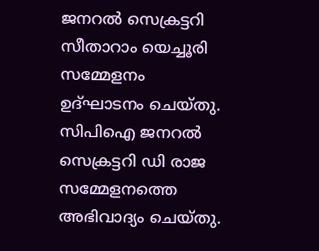ജനറൽ സെക്രട്ടറി സീതാറാം യെച്ചൂരി സമ്മേളനം ഉദ്‌ഘാടനം ചെയ്‌തു. സിപിഐ ജനറൽ സെക്രട്ടറി ഡി രാജ സമ്മേളനത്തെ അഭിവാദ്യം ചെയ്‌തു.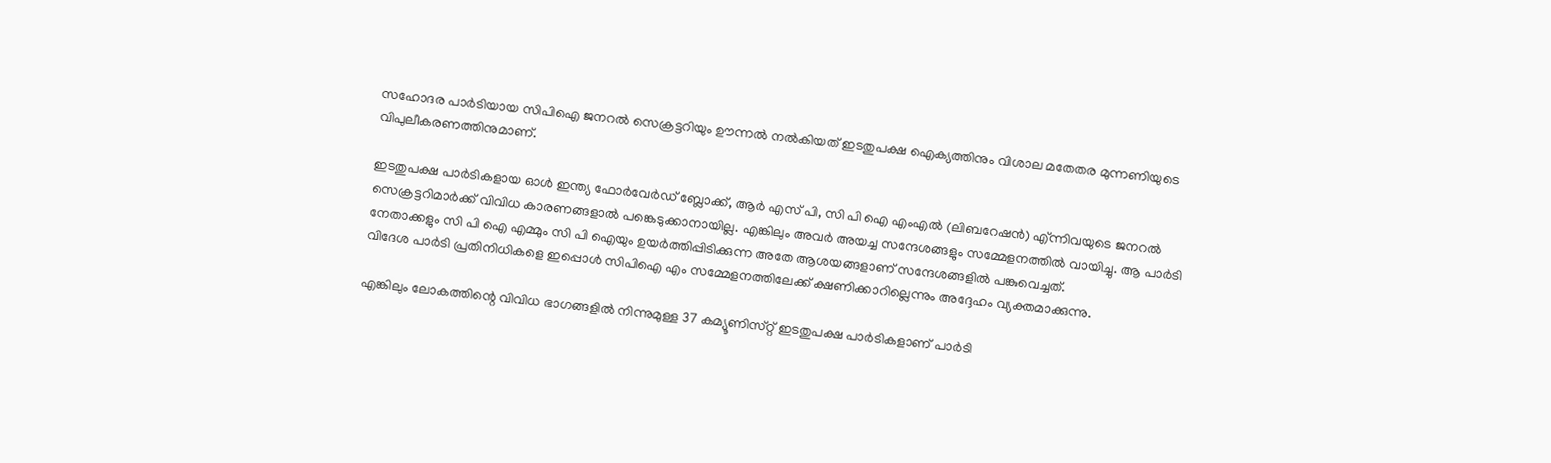സഹോദര പാർടിയായ സിപിഐ ജനറൽ സെക്രട്ടറിയും ഊന്നൽ നൽകിയത്‌ ഇടതുപക്ഷ ഐക്യത്തിനും വിശാല മതേതര മുന്നണിയുടെ വിപുലീകരണത്തിനുമാണ്‌.

ഇടതുപക്ഷ പാർടികളായ ഓൾ ഇന്ത്യ ഫോർവേർഡ്‌ ബ്ലോക്ക്‌, ആർ എസ്‌ പി, സി പി ഐ എംഎൽ (ലിബറേഷൻ) എ്ന്നിവയുടെ ജനറൽ സെക്രട്ടറിമാർക്ക്‌ വിവിധ കാരണങ്ങളാൽ പങ്കെടുക്കാനായില്ല. എങ്കിലും അവർ അയച്ച സന്ദേശങ്ങളും സമ്മേളനത്തിൽ വായിച്ചു. ആ പാർടി നേതാക്കളും സി പി ഐ എമ്മും സി പി ഐയും ഉയർത്തിപ്പിടിക്കുന്ന അതേ ആശയങ്ങളാണ്‌ സന്ദേശങ്ങളിൽ പങ്കുവെച്ചത്‌.
വിദേശ പാർടി പ്രതിനിധികളെ ഇപ്പൊൾ സിപിഐ എം സമ്മേളനത്തിലേക്ക്‌ ക്ഷണിക്കാറില്ലെന്നും അദ്ദേഹം വ്യക്തമാക്കുന്നു.

എങ്കിലും ലോകത്തിന്റെ വിവിധ ഭാഗങ്ങളിൽ നിന്നുമുള്ള 37 കമ്യൂണിസ്‌റ്റ്‌ ഇടതുപക്ഷ പാർടികളാണ്‌ പാർടി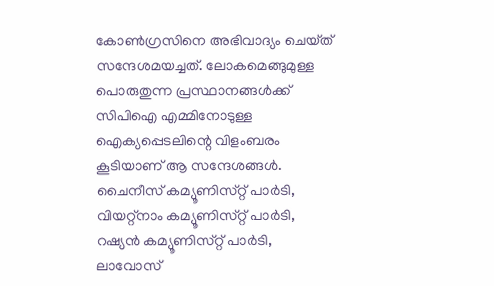കോൺഗ്രസിനെ അഭിവാദ്യം ചെയ്‌ത്‌ സന്ദേശമയച്ചത്‌. ലോകമെങ്ങുമുള്ള പൊരുതുന്ന പ്രസ്ഥാനങ്ങൾക്ക്‌ സിപിഐ എമ്മിനോടുള്ള ഐക്യപ്പെടലിന്റെ വിളംബരം കൂടിയാണ്‌ ആ സന്ദേശങ്ങൾ. ചൈനീസ്‌ കമ്യൂണിസ്‌റ്റ്‌ പാർടി, വിയറ്റ്‌നാം കമ്യൂണിസ്‌റ്റ്‌ പാർടി, റഷ്യൻ കമ്യൂണിസ്‌റ്റ്‌ പാർടി, ലാവോസ്‌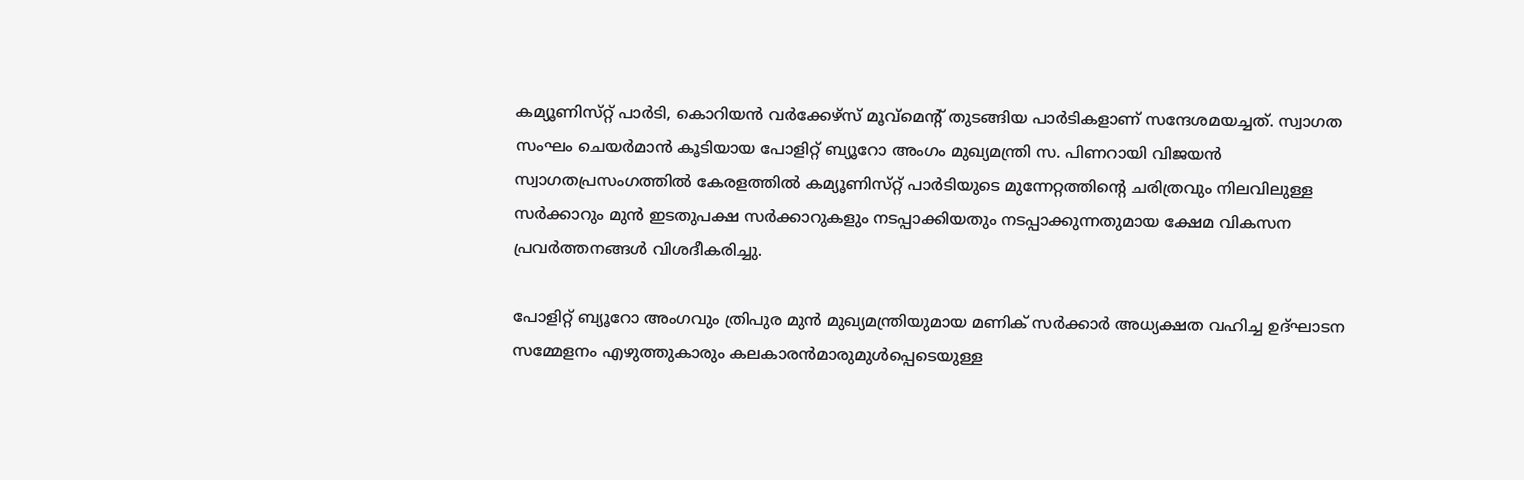കമ്യൂണിസ്‌റ്റ്‌ പാർടി, കൊറിയൻ വർക്കേഴ്‌സ്‌ മൂവ്‌മെന്റ്‌ തുടങ്ങിയ പാർടികളാണ്‌ സന്ദേശമയച്ചത്‌. സ്വാഗത സംഘം ചെയർമാൻ കൂടിയായ പോളിറ്റ്‌ ബ്യൂറോ അംഗം മുഖ്യമന്ത്രി സ. പിണറായി വിജയൻ സ്വാഗതപ്രസംഗത്തിൽ കേരളത്തിൽ കമ്യൂണിസ്‌റ്റ്‌ പാർടിയുടെ മുന്നേറ്റത്തിന്റെ ചരിത്രവും നിലവിലുള്ള സർക്കാറും മുൻ ഇടതുപക്ഷ സർക്കാറുകളും നടപ്പാക്കിയതും നടപ്പാക്കുന്നതുമായ ക്ഷേമ വികസന പ്രവർത്തനങ്ങൾ വിശദീകരിച്ചു.

പോളിറ്റ്‌ ബ്യൂറോ അംഗവും ത്രിപുര മുൻ മുഖ്യമന്ത്രിയുമായ മണിക്‌ സർക്കാർ അധ്യക്ഷത വഹിച്ച ഉദ്‌ഘാടന സമ്മേളനം എഴുത്തുകാരും കലകാരൻമാരുമുൾപ്പെടെയുള്ള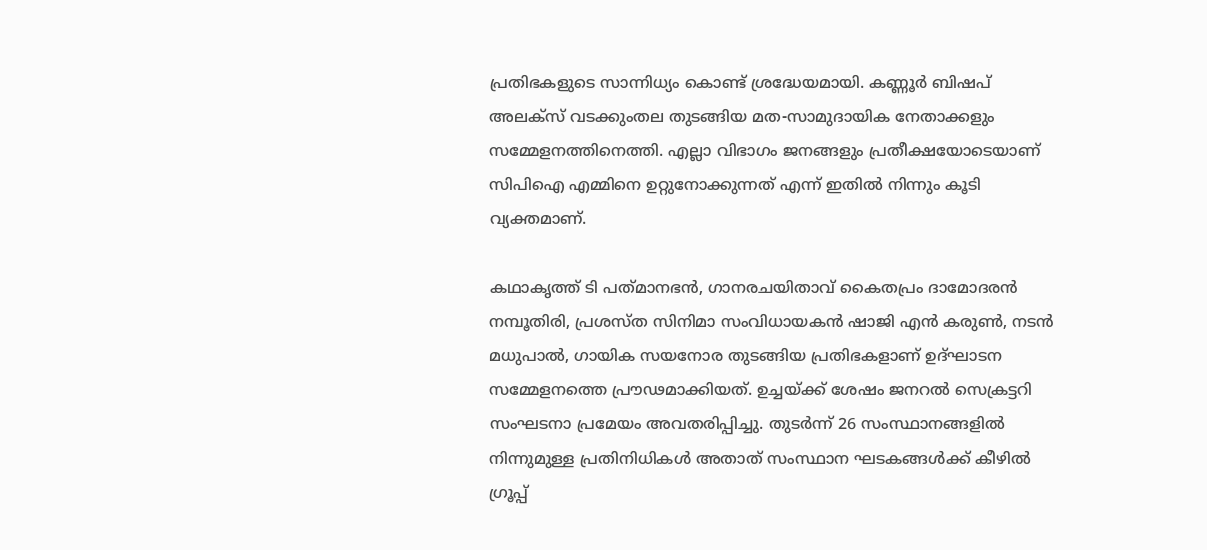പ്രതിഭകളുടെ സാന്നിധ്യം കൊണ്ട്‌ ശ്രദ്ധേയമായി. കണ്ണൂർ ബിഷപ്‌ അലക്‌സ്‌ വടക്കുംതല തുടങ്ങിയ മത-സാമുദായിക നേതാക്കളും സമ്മേളനത്തിനെത്തി. എല്ലാ വിഭാഗം ജനങ്ങളും പ്രതീക്ഷയോടെയാണ്‌ സിപിഐ എമ്മിനെ ഉറ്റുനോക്കുന്നത്‌ എന്ന്‌ ഇതിൽ നിന്നും കൂടി വ്യക്തമാണ്‌.

കഥാകൃത്ത്‌ ടി പത്‌മാനഭൻ, ഗാനരചയിതാവ്‌ കൈതപ്രം ദാമോദരൻ നമ്പൂതിരി, പ്രശസ്‌ത സിനിമാ സംവിധായകൻ ഷാജി എൻ കരുൺ, നടൻ മധുപാൽ, ഗായിക സയനോര തുടങ്ങിയ പ്രതിഭകളാണ്‌ ഉദ്‌ഘാടന സമ്മേളനത്തെ പ്രൗഢമാക്കിയത്‌. ഉച്ചയ്‌ക്ക്‌ ശേഷം ജനറൽ സെക്രട്ടറി സംഘടനാ പ്രമേയം അവതരിപ്പിച്ചു. തുടർന്ന്‌ 26 സംസ്ഥാനങ്ങളിൽ നിന്നുമുള്ള പ്രതിനിധികൾ അതാത്‌ സംസ്ഥാന ഘടകങ്ങൾക്ക്‌ കീഴിൽ ഗ്രൂപ്പ്‌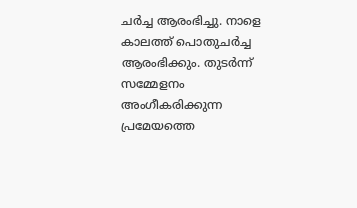ചർച്ച ആരംഭിച്ചു. നാളെ കാലത്ത്‌ പൊതുചർച്ച ആരംഭിക്കും. തുടർന്ന്‌ സമ്മേളനം അംഗീകരിക്കുന്ന പ്രമേയത്തെ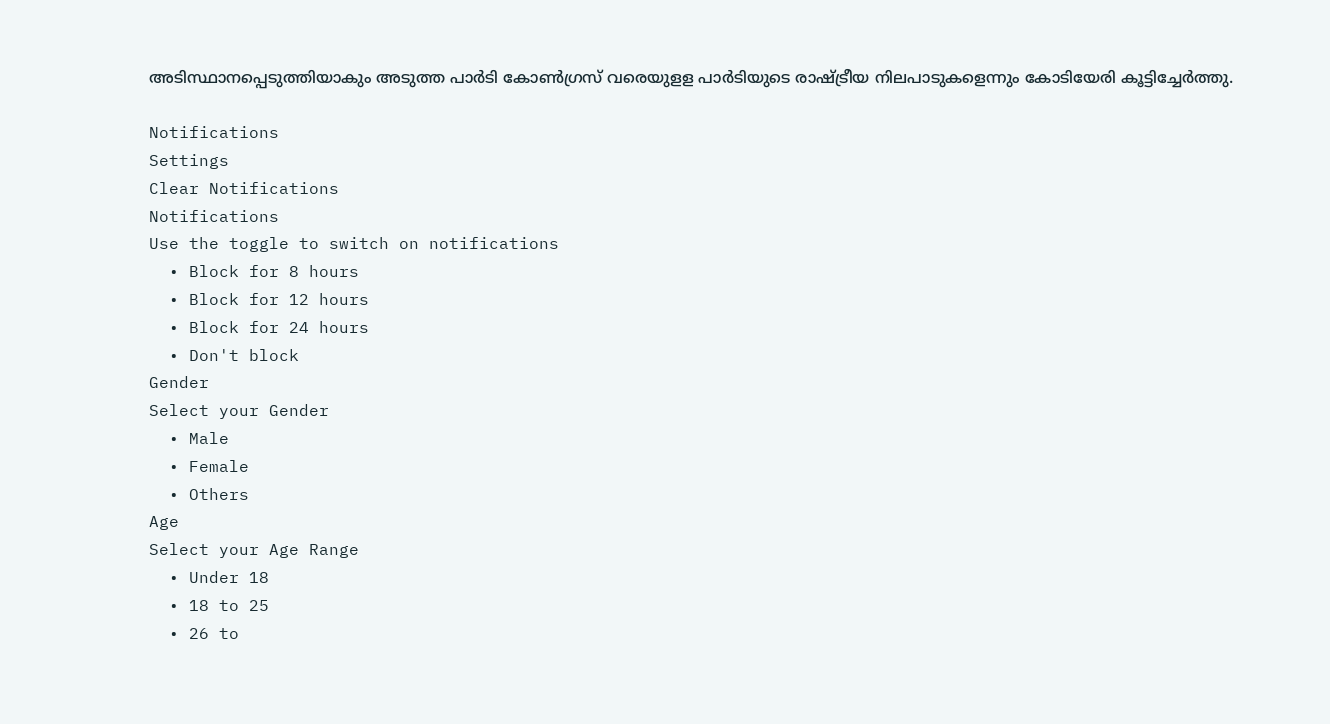അടിസ്ഥാനപ്പെടുത്തിയാകും അടുത്ത പാർടി കോൺഗ്രസ്‌ വരെയുളള പാർടിയുടെ രാഷ്‌ട്രീയ നിലപാടുകളെന്നും കോടിയേരി കൂട്ടിച്ചേർത്തു.

Notifications
Settings
Clear Notifications
Notifications
Use the toggle to switch on notifications
  • Block for 8 hours
  • Block for 12 hours
  • Block for 24 hours
  • Don't block
Gender
Select your Gender
  • Male
  • Female
  • Others
Age
Select your Age Range
  • Under 18
  • 18 to 25
  • 26 to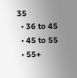35
  • 36 to 45
  • 45 to 55
  • 55+